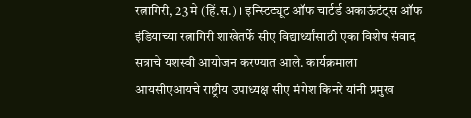रत्नागिरी, 23 मे (हिं.स.) । इन्स्टिट्यूट ऑफ चार्टर्ड अकाऊंटंट्स ऑफ इंडियाच्या रत्नागिरी शाखेतर्फे सीए विद्यार्थ्यांसाठी एका विशेष संवाद सत्राचे यशस्वी आयोजन करण्यात आले. कार्यक्रमाला आयसीएआयचे राष्ट्रीय उपाध्यक्ष सीए मंगेश किनरे यांनी प्रमुख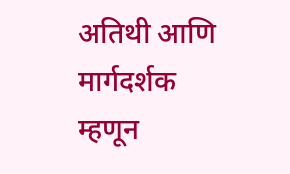अतिथी आणि मार्गदर्शक म्हणून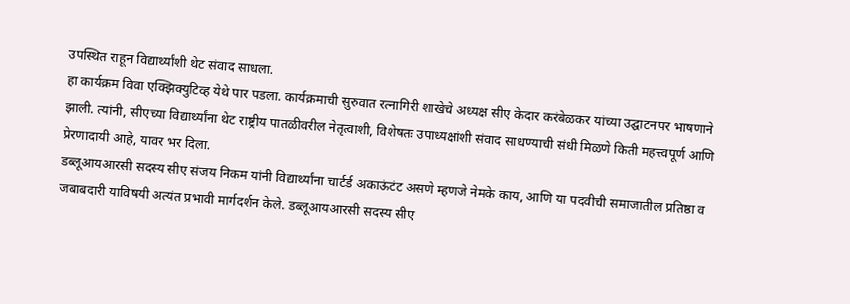उपस्थित राहून विद्यार्थ्यांशी थेट संवाद साधला.
हा कार्यक्रम विवा एक्झिक्युटिव्ह येथे पार पडला. कार्यक्रमाची सुरुवात रत्नागिरी शाखेचे अध्यक्ष सीए केदार करंबेळकर यांच्या उद्घाटनपर भाषणाने झाली. त्यांनी, सीएच्या विद्यार्थ्यांना थेट राष्ट्रीय पातळीवरील नेतृत्वाशी, विशेषतः उपाध्यक्षांशी संवाद साधण्याची संधी मिळणे किती महत्त्वपूर्ण आणि प्रेरणादायी आहे, यावर भर दिला.
डब्लूआयआरसी सदस्य सीए संजय निकम यांनी विद्यार्थ्यांना चार्टर्ड अकाऊंटंट असणे म्हणजे नेमके काय, आणि या पदवीची समाजातील प्रतिष्ठा व जबाबदारी याविषयी अत्यंत प्रभावी मार्गदर्शन केले. डब्लूआयआरसी सदस्य सीए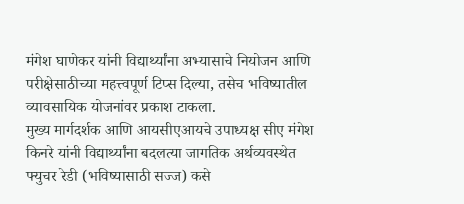मंगेश घाणेकर यांनी विद्यार्थ्यांना अभ्यासाचे नियोजन आणि परीक्षेसाठीच्या महत्त्वपूर्ण टिप्स दिल्या, तसेच भविष्यातील व्यावसायिक योजनांवर प्रकाश टाकला.
मुख्य मार्गदर्शक आणि आयसीएआयचे उपाध्यक्ष सीए मंगेश किनरे यांनी विद्यार्थ्यांना बदलत्या जागतिक अर्थव्यवस्थेत फ्युचर रेडी (भविष्यासाठी सज्ज) कसे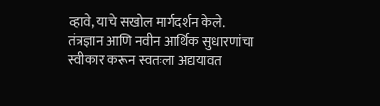व्हावे, याचे सखोल मार्गदर्शन केले. तंत्रज्ञान आणि नवीन आर्थिक सुधारणांचा स्वीकार करून स्वतःला अद्ययावत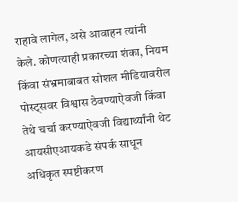राहावे लागेल, असे आवाहन त्यांनी केले. कोणत्याही प्रकारच्या शंका, नियम किंवा संभ्रमाबाबत सोशल मीडियावरील पोस्ट्सवर विश्वास ठेवण्याऐवजी किंवा तेथे चर्चा करण्याऐवजी विद्यार्थ्यांनी थेट आयसीएआयकडे संपर्क साधून अधिकृत स्पष्टीकरण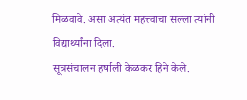मिळवावे. असा अत्यंत महत्त्वाचा सल्ला त्यांनी विद्यार्थ्यांना दिला.
सूत्रसंचालन हर्षाली केळकर हिने केले.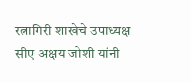रत्नागिरी शाखेचे उपाध्यक्ष सीए अक्षय जोशी यांनी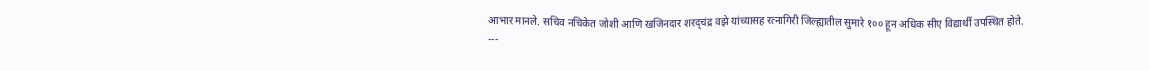आभार मानले. सचिव नचिकेत जोशी आणि खजिनदार शरद्चंद्र वझे यांच्यासह रत्नागिरी जिल्ह्यातील सुमारे १०० हून अधिक सीए विद्यार्थी उपस्थित होते.
---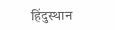हिंदुस्थान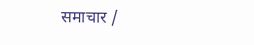समाचार /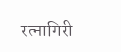रत्नागिरी